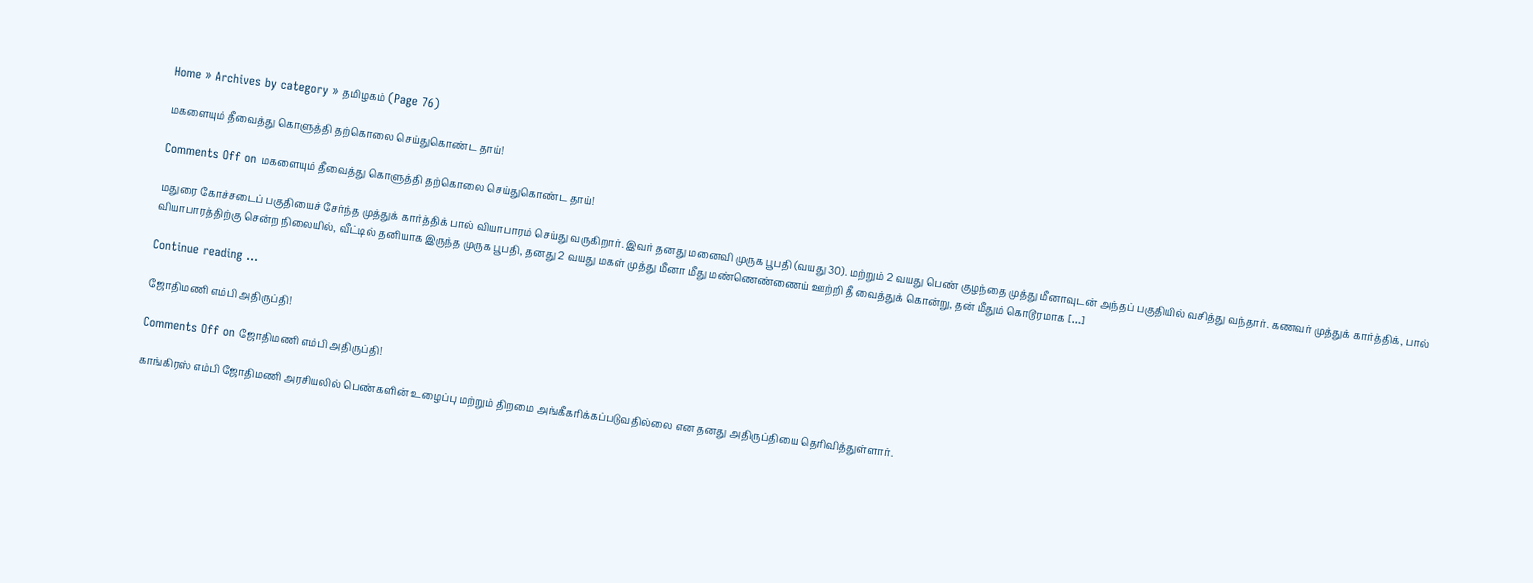Home » Archives by category » தமிழகம் (Page 76)

மகளையும் தீவைத்து கொளுத்தி தற்கொலை செய்துகொண்ட தாய்!

Comments Off on மகளையும் தீவைத்து கொளுத்தி தற்கொலை செய்துகொண்ட தாய்!

மதுரை கோச்சடைப் பகுதியைச் சேர்ந்த முத்துக் கார்த்திக் பால் வியாபாரம் செய்து வருகிறார். இவர் தனது மனைவி முருக பூபதி (வயது 30). மற்றும் 2 வயது பெண் குழந்தை முத்து மீனாவுடன் அந்தப் பகுதியில் வசித்து வந்தார். கணவர் முத்துக் கார்த்திக், பால் வியாபாரத்திற்கு சென்ற நிலையில், வீட்டில் தனியாக இருந்த முருக பூபதி, தனது 2 வயது மகள் முத்து மீனா மீது மண்ணெண்ணைய் ஊற்றி தீ வைத்துக் கொன்று, தன் மீதும் கொடூரமாக […]

Continue reading …

ஜோதிமணி எம்பி அதிருப்தி!

Comments Off on ஜோதிமணி எம்பி அதிருப்தி!

காங்கிரஸ் எம்பி ஜோதிமணி அரசியலில் பெண்களின் உழைப்பு மற்றும் திறமை அங்கீகரிக்கப்படுவதில்லை என தனது அதிருப்தியை தெரிவித்துள்ளார்.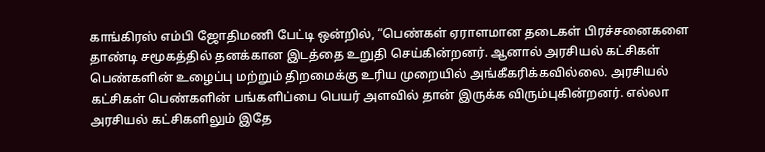காங்கிரஸ் எம்பி ஜோதிமணி பேட்டி ஒன்றில், “பெண்கள் ஏராளமான தடைகள் பிரச்சனைகளை தாண்டி சமூகத்தில் தனக்கான இடத்தை உறுதி செய்கின்றனர். ஆனால் அரசியல் கட்சிகள் பெண்களின் உழைப்பு மற்றும் திறமைக்கு உரிய முறையில் அங்கீகரிக்கவில்லை. அரசியல் கட்சிகள் பெண்களின் பங்களிப்பை பெயர் அளவில் தான் இருக்க விரும்புகின்றனர். எல்லா அரசியல் கட்சிகளிலும் இதே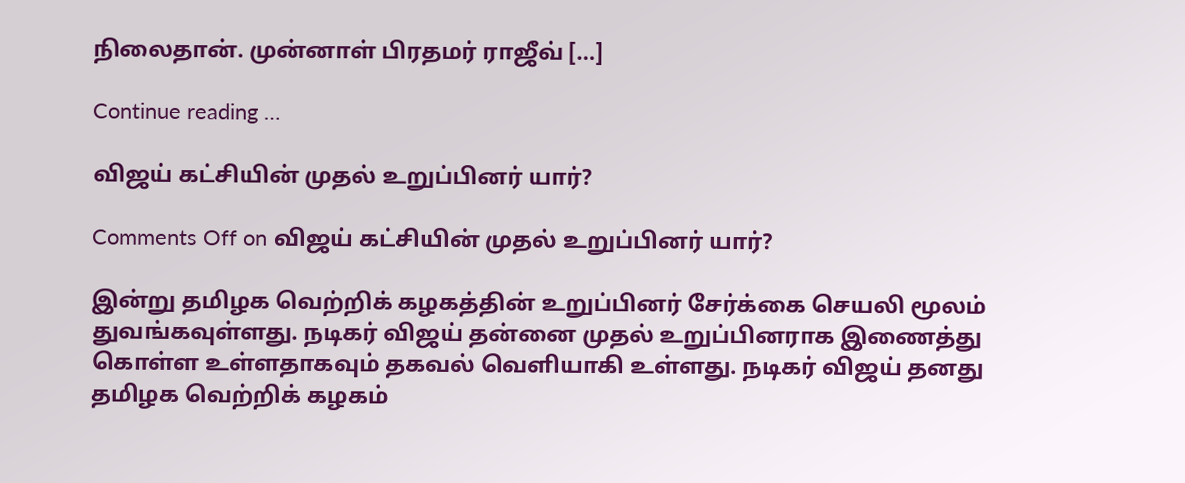நிலைதான். முன்னாள் பிரதமர் ராஜீவ் […]

Continue reading …

விஜய் கட்சியின் முதல் உறுப்பினர் யார்?

Comments Off on விஜய் கட்சியின் முதல் உறுப்பினர் யார்?

இன்று தமிழக வெற்றிக் கழகத்தின் உறுப்பினர் சேர்க்கை செயலி மூலம் துவங்கவுள்ளது. நடிகர் விஜய் தன்னை முதல் உறுப்பினராக இணைத்து கொள்ள உள்ளதாகவும் தகவல் வெளியாகி உள்ளது. நடிகர் விஜய் தனது தமிழக வெற்றிக் கழகம்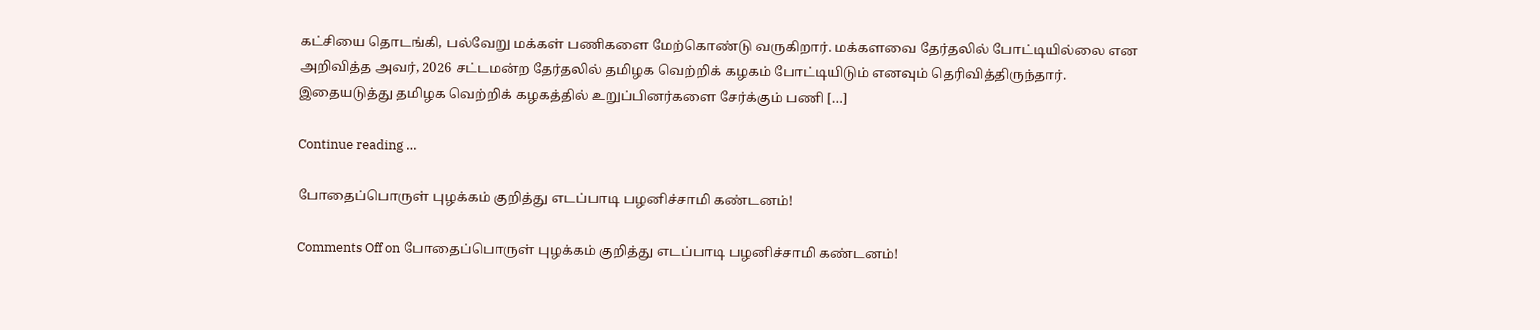கட்சியை தொடங்கி, பல்வேறு மக்கள் பணிகளை மேற்கொண்டு வருகிறார். மக்களவை தேர்தலில் போட்டியில்லை என அறிவித்த அவர், 2026 சட்டமன்ற தேர்தலில் தமிழக வெற்றிக் கழகம் போட்டியிடும் எனவும் தெரிவித்திருந்தார். இதையடுத்து தமிழக வெற்றிக் கழகத்தில் உறுப்பினர்களை சேர்க்கும் பணி […]

Continue reading …

போதைப்பொருள் புழக்கம் குறித்து எடப்பாடி பழனிச்சாமி கண்டனம்!

Comments Off on போதைப்பொருள் புழக்கம் குறித்து எடப்பாடி பழனிச்சாமி கண்டனம்!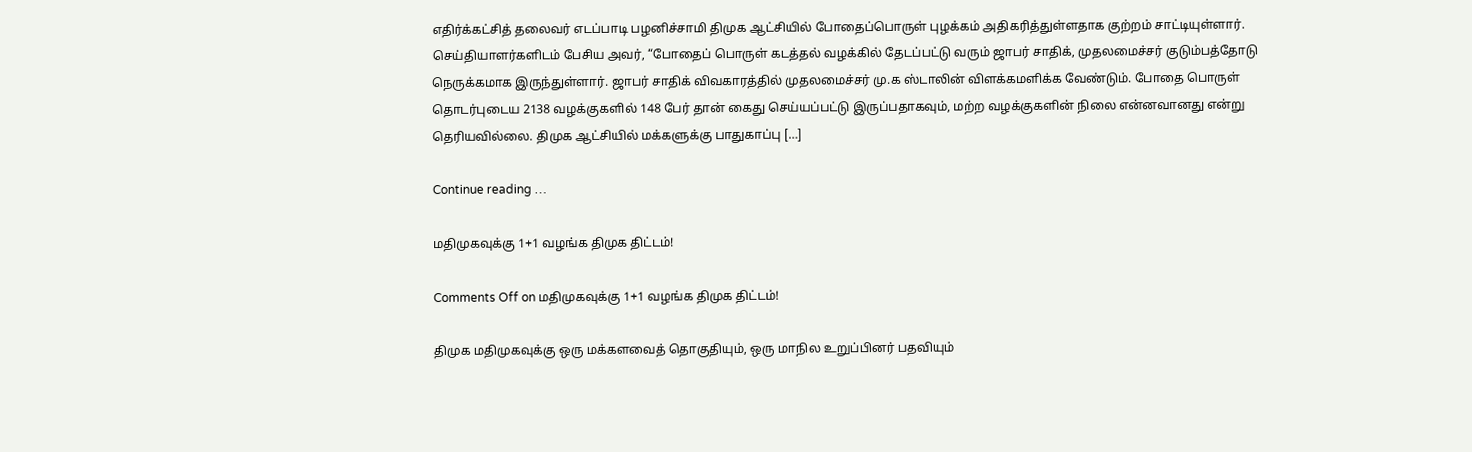எதிர்க்கட்சித் தலைவர் எடப்பாடி பழனிச்சாமி திமுக ஆட்சியில் போதைப்பொருள் புழக்கம் அதிகரித்துள்ளதாக குற்றம் சாட்டியுள்ளார். செய்தியாளர்களிடம் பேசிய அவர், “போதைப் பொருள் கடத்தல் வழக்கில் தேடப்பட்டு வரும் ஜாபர் சாதிக், முதலமைச்சர் குடும்பத்தோடு நெருக்கமாக இருந்துள்ளார். ஜாபர் சாதிக் விவகாரத்தில் முதலமைச்சர் மு.க ஸ்டாலின் விளக்கமளிக்க வேண்டும். போதை பொருள் தொடர்புடைய 2138 வழக்குகளில் 148 பேர் தான் கைது செய்யப்பட்டு இருப்பதாகவும், மற்ற வழக்குகளின் நிலை என்னவானது என்று தெரியவில்லை. திமுக ஆட்சியில் மக்களுக்கு பாதுகாப்பு […]

Continue reading …

மதிமுகவுக்கு 1+1 வழங்க திமுக திட்டம்!

Comments Off on மதிமுகவுக்கு 1+1 வழங்க திமுக திட்டம்!

திமுக மதிமுகவுக்கு ஒரு மக்களவைத் தொகுதியும், ஒரு மாநில உறுப்பினர் பதவியும்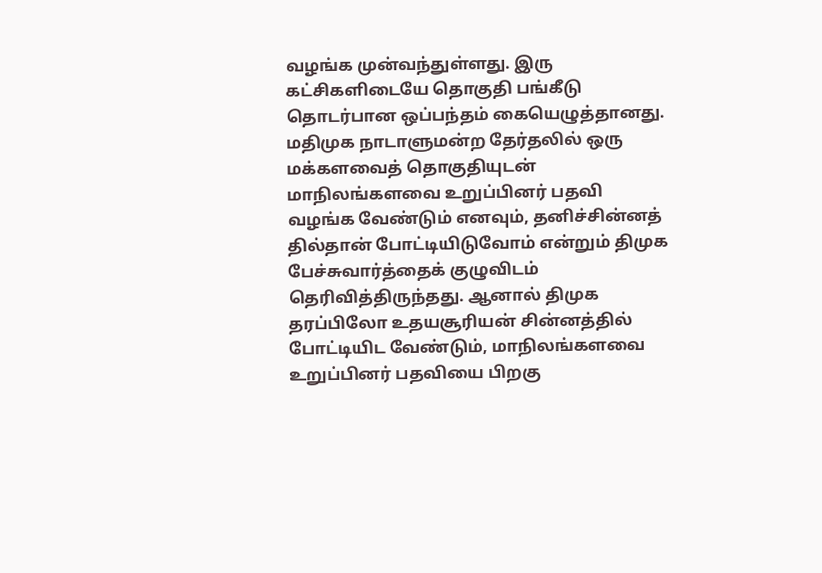வழங்க முன்வந்துள்ளது. இரு கட்சிகளிடையே தொகுதி பங்கீடு தொடர்பான ஒப்பந்தம் கையெழுத்தானது. மதிமுக நாடாளுமன்ற தேர்தலில் ஒரு மக்களவைத் தொகுதியுடன் மாநிலங்களவை உறுப்பினர் பதவி வழங்க வேண்டும் எனவும், தனிச்சின்னத் தில்தான் போட்டியிடுவோம் என்றும் திமுக பேச்சுவார்த்தைக் குழுவிடம் தெரிவித்திருந்தது. ஆனால் திமுக தரப்பிலோ உதயசூரியன் சின்னத்தில் போட்டியிட வேண்டும், மாநிலங்களவை உறுப்பினர் பதவியை பிறகு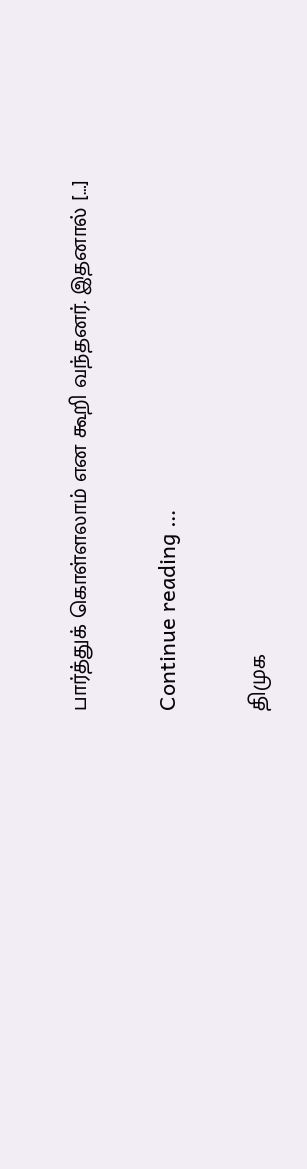பார்த்துக் கொள்ளலாம் என கூறி வந்தனர். இதனால் […]

Continue reading …

திமுக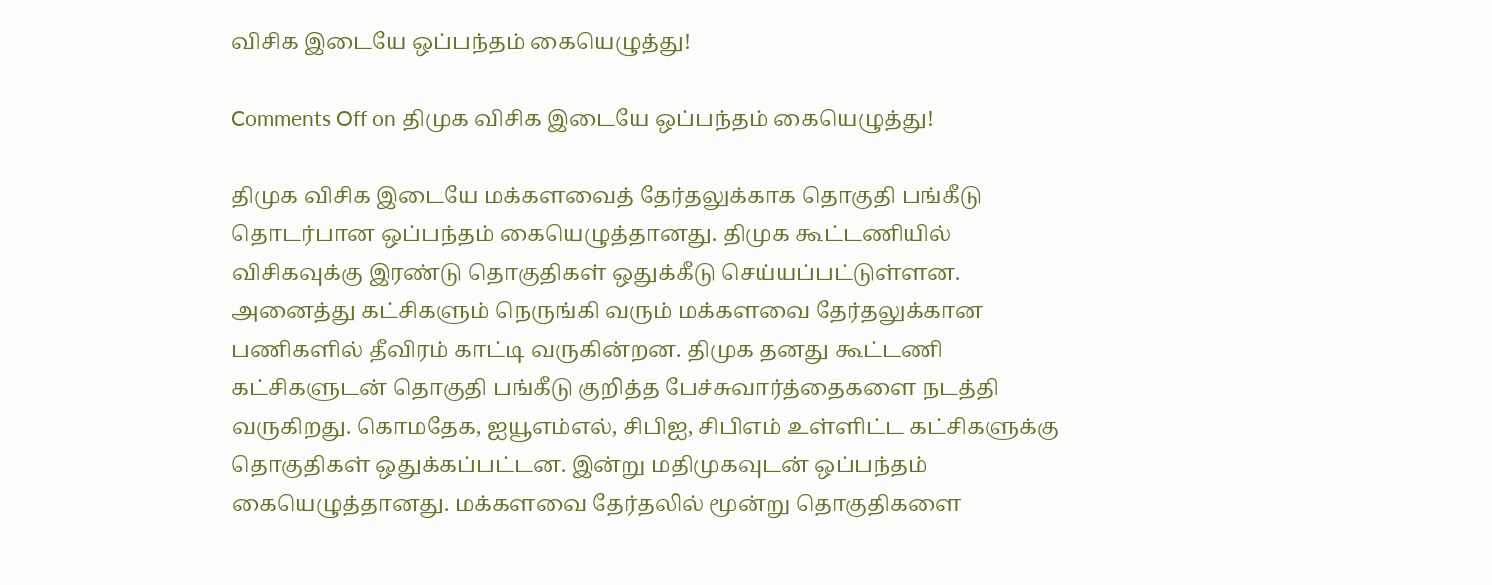விசிக இடையே ஒப்பந்தம் கையெழுத்து!

Comments Off on திமுக விசிக இடையே ஒப்பந்தம் கையெழுத்து!

திமுக விசிக இடையே மக்களவைத் தேர்தலுக்காக தொகுதி பங்கீடு தொடர்பான ஒப்பந்தம் கையெழுத்தானது. திமுக கூட்டணியில் விசிகவுக்கு இரண்டு தொகுதிகள் ஒதுக்கீடு செய்யப்பட்டுள்ளன. அனைத்து கட்சிகளும் நெருங்கி வரும் மக்களவை தேர்தலுக்கான பணிகளில் தீவிரம் காட்டி வருகின்றன. திமுக தனது கூட்டணி கட்சிகளுடன் தொகுதி பங்கீடு குறித்த பேச்சுவார்த்தைகளை நடத்தி வருகிறது. கொமதேக, ஐயூஎம்எல், சிபிஐ, சிபிஎம் உள்ளிட்ட கட்சிகளுக்கு தொகுதிகள் ஒதுக்கப்பட்டன. இன்று மதிமுகவுடன் ஒப்பந்தம் கையெழுத்தானது. மக்களவை தேர்தலில் மூன்று தொகுதிகளை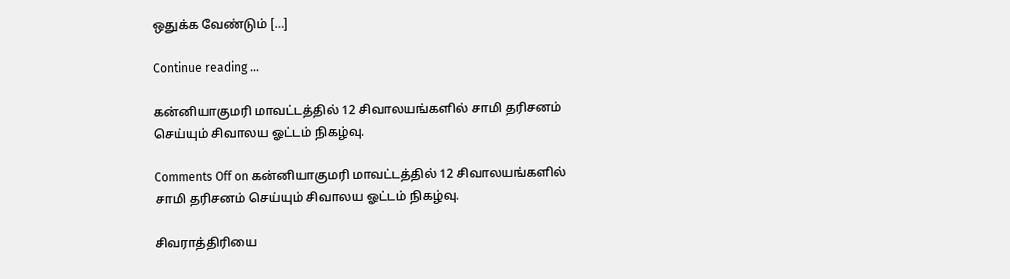ஒதுக்க வேண்டும் […]

Continue reading …

கன்னியாகுமரி மாவட்டத்தில் 12 சிவாலயங்களில் சாமி தரிசனம் செய்யும் சிவாலய ஓட்டம் நிகழ்வு.

Comments Off on கன்னியாகுமரி மாவட்டத்தில் 12 சிவாலயங்களில் சாமி தரிசனம் செய்யும் சிவாலய ஓட்டம் நிகழ்வு.

சிவராத்திரியை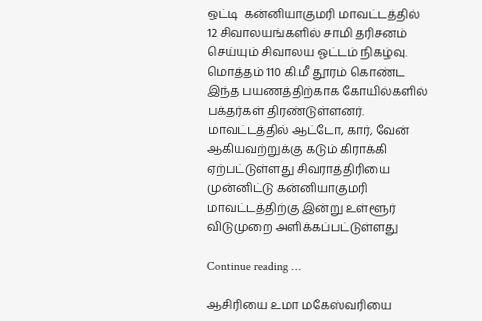ஒட்டி  கன்னியாகுமரி மாவட்டத்தில் 12 சிவாலயங்களில் சாமி தரிசனம் செய்யும் சிவாலய ஓட்டம் நிகழ்வு. மொத்தம் 110 கி.மீ தூரம் கொண்ட இந்த பயணத்திற்காக கோயில்களில் பக்தர்கள் திரண்டுள்ளனர். மாவட்டத்தில் ஆட்டோ, கார், வேன் ஆகியவற்றுக்கு கடும் கிராக்கி ஏற்பட்டுள்ளது சிவராத்திரியை முன்னிட்டு கன்னியாகுமரி மாவட்டத்திற்கு இன்று உள்ளூர் விடுமுறை அளிக்கப்பட்டுள்ளது

Continue reading …

ஆசிரியை உமா மகேஸ்வரியை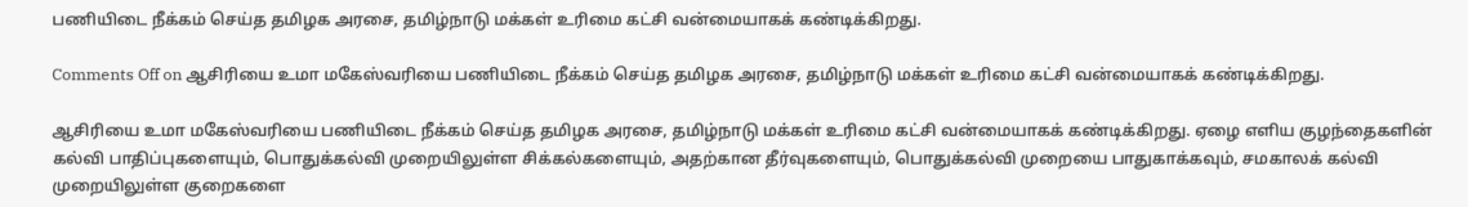பணியிடை நீக்கம் செய்த தமிழக அரசை, தமிழ்நாடு மக்கள் உரிமை கட்சி வன்மையாகக் கண்டிக்கிறது.

Comments Off on ஆசிரியை உமா மகேஸ்வரியை பணியிடை நீக்கம் செய்த தமிழக அரசை, தமிழ்நாடு மக்கள் உரிமை கட்சி வன்மையாகக் கண்டிக்கிறது.

ஆசிரியை உமா மகேஸ்வரியை பணியிடை நீக்கம் செய்த தமிழக அரசை, தமிழ்நாடு மக்கள் உரிமை கட்சி வன்மையாகக் கண்டிக்கிறது. ஏழை எளிய குழந்தைகளின் கல்வி பாதிப்புகளையும், பொதுக்கல்வி முறையிலுள்ள சிக்கல்களையும், அதற்கான தீர்வுகளையும், பொதுக்கல்வி முறையை பாதுகாக்கவும், சமகாலக் கல்வி முறையிலுள்ள குறைகளை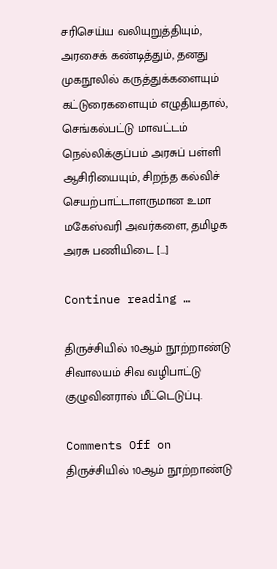சரிசெய்ய வலியுறுத்தியும், அரசைக் கண்டித்தும், தனது முகநூலில் கருத்துக்களையும் கட்டுரைகளையும் எழுதியதால், செங்கல்பட்டு மாவட்டம் நெல்லிக்குப்பம் அரசுப் பள்ளி ஆசிரியையும், சிறந்த கல்விச் செயற்பாட்டாளருமான உமா மகேஸ்வரி அவர்களை, தமிழக அரசு பணியிடை […]

Continue reading …

திருச்சியில் 10ஆம் நூற்றாண்டு சிவாலயம் சிவ வழிபாட்டு குழுவினரால் மீட்டெடுப்பு.

Comments Off on திருச்சியில் 10ஆம் நூற்றாண்டு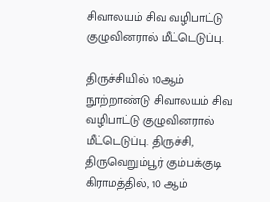சிவாலயம் சிவ வழிபாட்டு குழுவினரால் மீட்டெடுப்பு.

திருச்சியில் 10ஆம் நூற்றாண்டு சிவாலயம் சிவ வழிபாட்டு குழுவினரால் மீட்டெடுப்பு. திருச்சி, திருவெறும்பூர் கும்பக்குடி கிராமத்தில், 10 ஆம்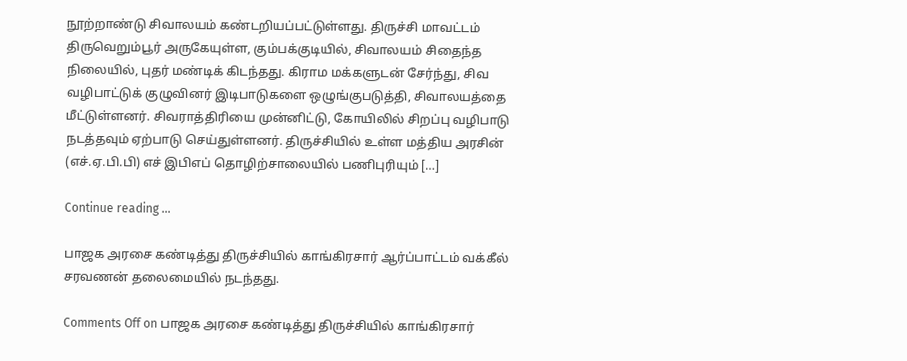நூற்றாண்டு சிவாலயம் கண்டறியப்பட்டுள்ளது. திருச்சி மாவட்டம் திருவெறும்பூர் அருகேயுள்ள, கும்பக்குடியில், சிவாலயம் சிதைந்த நிலையில், புதர் மண்டிக் கிடந்தது. கிராம மக்களுடன் சேர்ந்து, சிவ வழிபாட்டுக் குழுவினர் இடிபாடுகளை ஒழுங்குபடுத்தி, சிவாலயத்தை மீட்டுள்ளனர். சிவராத்திரியை முன்னிட்டு, கோயிலில் சிறப்பு வழிபாடு நடத்தவும் ஏற்பாடு செய்துள்ளனர். திருச்சியில் உள்ள மத்திய அரசின் (எச்.ஏ.பி.பி) எச் இபிஎப் தொழிற்சாலையில் பணிபுரியும் […]

Continue reading …

பாஜக அரசை கண்டித்து திருச்சியில் காங்கிரசார் ஆர்ப்பாட்டம் வக்கீல் சரவணன் தலைமையில் நடந்தது.

Comments Off on பாஜக அரசை கண்டித்து திருச்சியில் காங்கிரசார்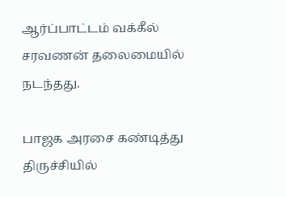ஆர்ப்பாட்டம் வக்கீல் சரவணன் தலைமையில் நடந்தது.

பாஜக அரசை கண்டித்து திருச்சியில்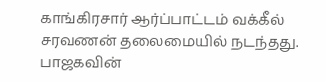காங்கிரசார் ஆர்ப்பாட்டம் வக்கீல் சரவணன் தலைமையில் நடந்தது. பாஜகவின்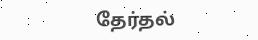தேர்தல்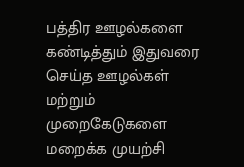பத்திர ஊழல்களை கண்டித்தும் இதுவரை செய்த ஊழல்கள் மற்றும் முறைகேடுகளை மறைக்க முயற்சி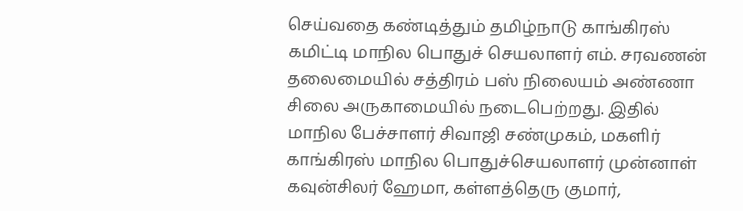செய்வதை கண்டித்தும் தமிழ்நாடு காங்கிரஸ் கமிட்டி மாநில பொதுச் செயலாளர் எம். சரவணன் தலைமையில் சத்திரம் பஸ் நிலையம் அண்ணா சிலை அருகாமையில் நடைபெற்றது. இதில் மாநில பேச்சாளர் சிவாஜி சண்முகம், மகளிர் காங்கிரஸ் மாநில பொதுச்செயலாளர் முன்னாள் கவுன்சிலர் ஹேமா, கள்ளத்தெரு குமார்,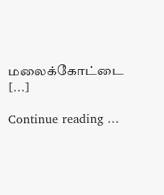மலைக்கோட்டை […]

Continue reading …